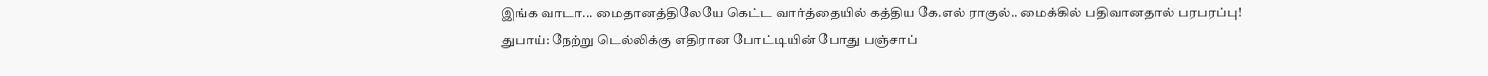இங்க வாடா... மைதானத்திலேயே கெட்ட வார்த்தையில் கத்திய கே.எல் ராகுல்.. மைக்கில் பதிவானதால் பரபரப்பு!
துபாய்: நேற்று டெல்லிக்கு எதிரான போட்டியின் போது பஞ்சாப்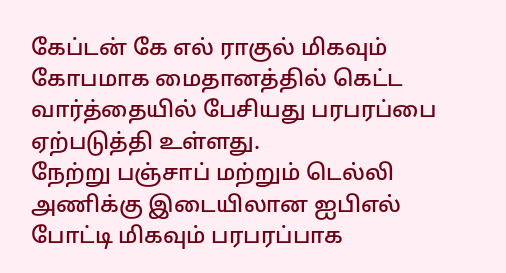கேப்டன் கே எல் ராகுல் மிகவும் கோபமாக மைதானத்தில் கெட்ட வார்த்தையில் பேசியது பரபரப்பை ஏற்படுத்தி உள்ளது.
நேற்று பஞ்சாப் மற்றும் டெல்லி அணிக்கு இடையிலான ஐபிஎல் போட்டி மிகவும் பரபரப்பாக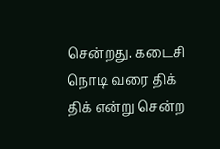சென்றது. கடைசி நொடி வரை திக் திக் என்று சென்ற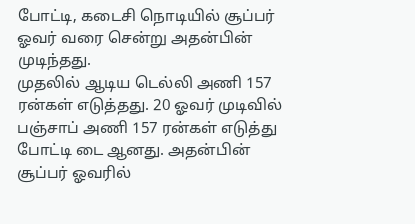போட்டி, கடைசி நொடியில் சூப்பர் ஓவர் வரை சென்று அதன்பின் முடிந்தது.
முதலில் ஆடிய டெல்லி அணி 157 ரன்கள் எடுத்தது. 20 ஓவர் முடிவில் பஞ்சாப் அணி 157 ரன்கள் எடுத்து போட்டி டை ஆனது. அதன்பின் சூப்பர் ஓவரில்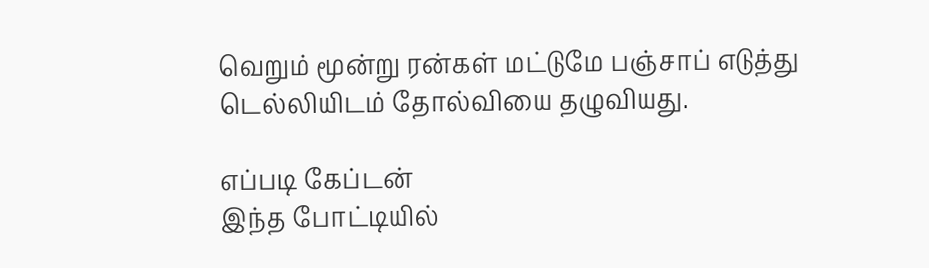வெறும் மூன்று ரன்கள் மட்டுமே பஞ்சாப் எடுத்து டெல்லியிடம் தோல்வியை தழுவியது.

எப்படி கேப்டன்
இந்த போட்டியில்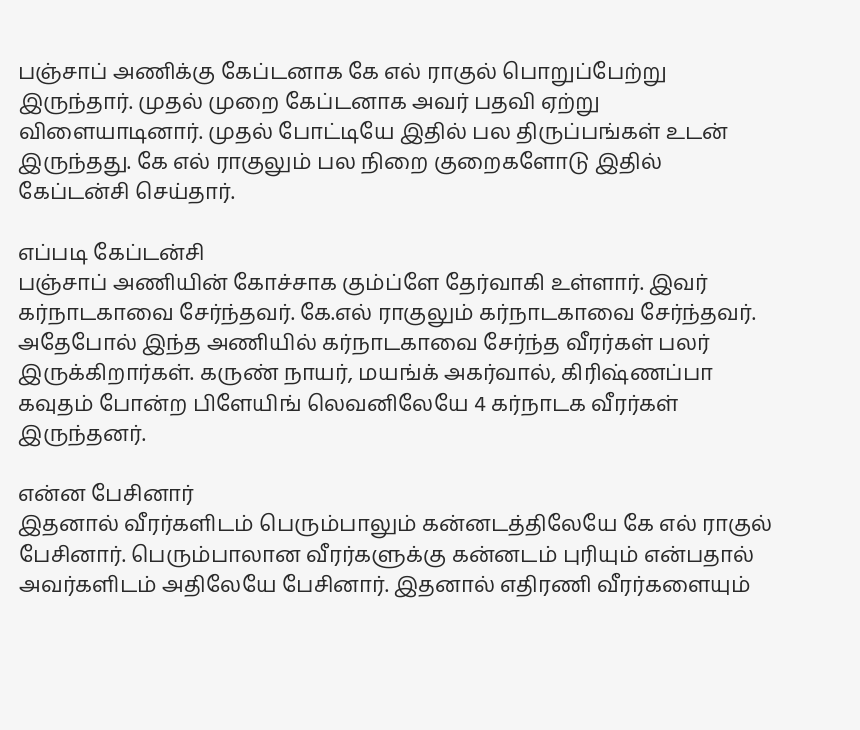பஞ்சாப் அணிக்கு கேப்டனாக கே எல் ராகுல் பொறுப்பேற்று இருந்தார். முதல் முறை கேப்டனாக அவர் பதவி ஏற்று விளையாடினார். முதல் போட்டியே இதில் பல திருப்பங்கள் உடன் இருந்தது. கே எல் ராகுலும் பல நிறை குறைகளோடு இதில் கேப்டன்சி செய்தார்.

எப்படி கேப்டன்சி
பஞ்சாப் அணியின் கோச்சாக கும்ப்ளே தேர்வாகி உள்ளார். இவர் கர்நாடகாவை சேர்ந்தவர். கே.எல் ராகுலும் கர்நாடகாவை சேர்ந்தவர். அதேபோல் இந்த அணியில் கர்நாடகாவை சேர்ந்த வீரர்கள் பலர் இருக்கிறார்கள். கருண் நாயர், மயங்க் அகர்வால், கிரிஷ்ணப்பா கவுதம் போன்ற பிளேயிங் லெவனிலேயே 4 கர்நாடக வீரர்கள் இருந்தனர்.

என்ன பேசினார்
இதனால் வீரர்களிடம் பெரும்பாலும் கன்னடத்திலேயே கே எல் ராகுல் பேசினார். பெரும்பாலான வீரர்களுக்கு கன்னடம் புரியும் என்பதால் அவர்களிடம் அதிலேயே பேசினார். இதனால் எதிரணி வீரர்களையும்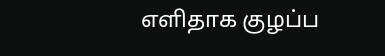எளிதாக குழப்ப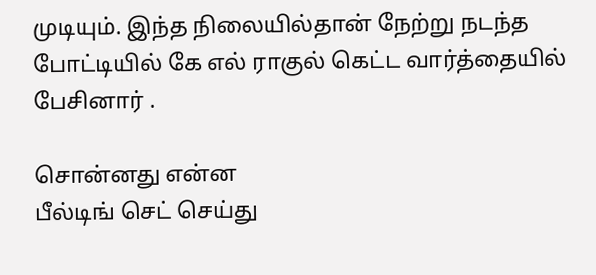முடியும். இந்த நிலையில்தான் நேற்று நடந்த போட்டியில் கே எல் ராகுல் கெட்ட வார்த்தையில் பேசினார் .

சொன்னது என்ன
பீல்டிங் செட் செய்து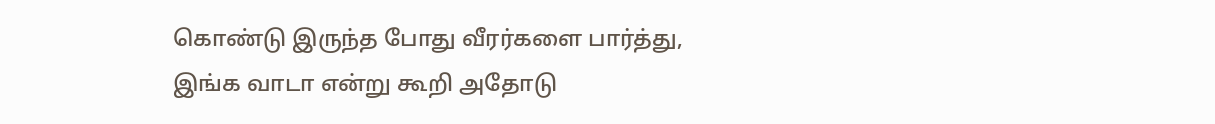கொண்டு இருந்த போது வீரர்களை பார்த்து, இங்க வாடா என்று கூறி அதோடு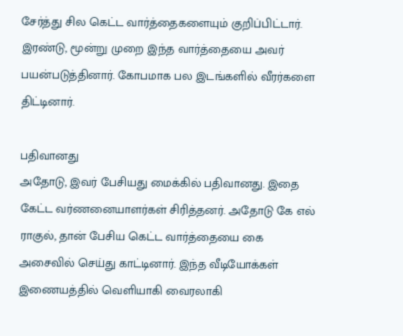சேர்த்து சில கெட்ட வார்த்தைகளையும் குறிப்பிட்டார். இரண்டு, மூன்று முறை இந்த வார்த்தையை அவர் பயன்படுத்தினார். கோபமாக பல இடங்களில் வீரர்களை திட்டினார்.

பதிவானது
அதோடு, இவர் பேசியது மைக்கில் பதிவானது. இதை கேட்ட வர்ணனையாளர்கள் சிரித்தனர். அதோடு கே எல் ராகுல், தான் பேசிய கெட்ட வார்த்தையை கை அசைவில் செய்து காட்டினார். இந்த வீடியோக்கள் இணையத்தில் வெளியாகி வைரலாகி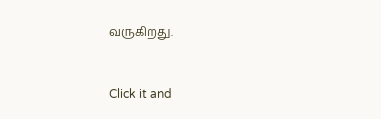வருகிறது.


Click it and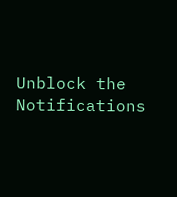Unblock the Notifications